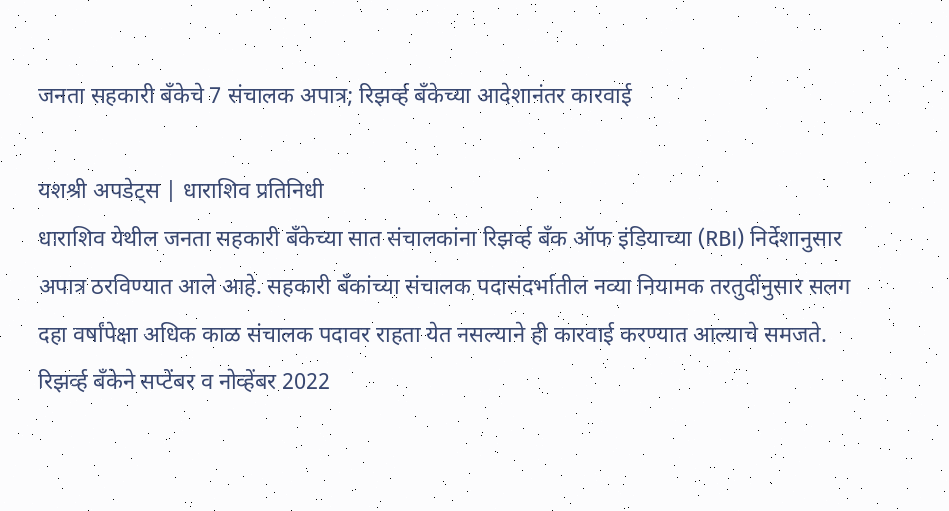जनता सहकारी बँकेचे 7 संचालक अपात्र; रिझर्व्ह बँकेच्या आदेशानंतर कारवाई

यशश्री अपडेट्स | धाराशिव प्रतिनिधी
धाराशिव येथील जनता सहकारी बँकेच्या सात संचालकांना रिझर्व्ह बँक ऑफ इंडियाच्या (RBI) निर्देशानुसार अपात्र ठरविण्यात आले आहे. सहकारी बँकांच्या संचालक पदासंदर्भातील नव्या नियामक तरतुदींनुसार सलग दहा वर्षांपेक्षा अधिक काळ संचालक पदावर राहता येत नसल्याने ही कारवाई करण्यात आल्याचे समजते.
रिझर्व्ह बँकेने सप्टेंबर व नोव्हेंबर 2022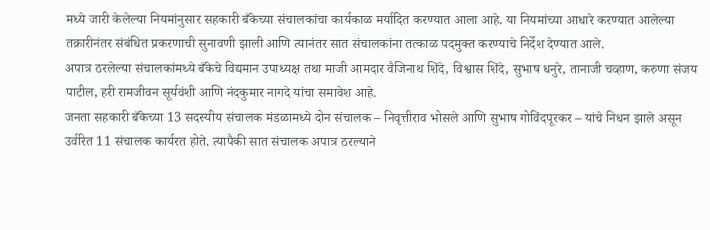मध्ये जारी केलेल्या नियमांनुसार सहकारी बँकेच्या संचालकांचा कार्यकाळ मर्यादित करण्यात आला आहे. या नियमांच्या आधारे करण्यात आलेल्या तक्रारीनंतर संबंधित प्रकरणाची सुनावणी झाली आणि त्यानंतर सात संचालकांना तत्काळ पदमुक्त करण्याचे निर्देश देण्यात आले.
अपात्र ठरलेल्या संचालकांमध्ये बँकेचे विद्यमान उपाध्यक्ष तथा माजी आमदार वैजिनाथ शिंदे, विश्वास शिंदे, सुभाष धनुरे, तानाजी चव्हाण, करुणा संजय पाटील, हरी रामजीवन सूर्यवंशी आणि नंदकुमार नागदे यांचा समावेश आहे.
जनता सहकारी बँकेच्या 13 सदस्यीय संचालक मंडळामध्ये दोन संचालक – निवृत्तीराव भोसले आणि सुभाष गोविंदपूरकर – यांचे निधन झाले असून उर्वरित 11 संचालक कार्यरत होते. त्यापैकी सात संचालक अपात्र ठरल्याने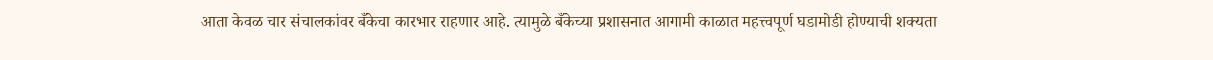आता केवळ चार संचालकांवर बँकेचा कारभार राहणार आहे. त्यामुळे बँकेच्या प्रशासनात आगामी काळात महत्त्वपूर्ण घडामोडी होण्याची शक्यता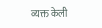व्यक्त केली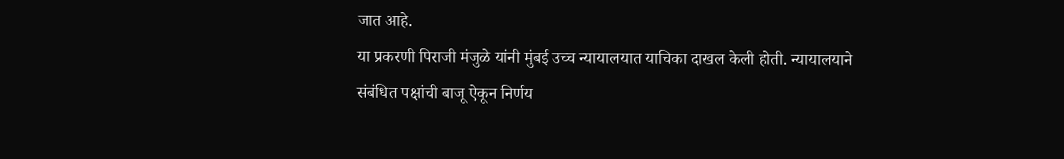जात आहे.
या प्रकरणी पिराजी मंजुळे यांनी मुंबई उच्च न्यायालयात याचिका दाखल केली होती. न्यायालयाने संबंधित पक्षांची बाजू ऐकून निर्णय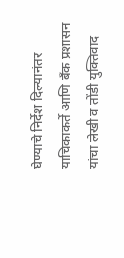घेण्याचे निर्देश दिल्यानंतर याचिकाकर्ते आणि बँक प्रशासन यांचा लेखी व तोंडी युक्तिवाद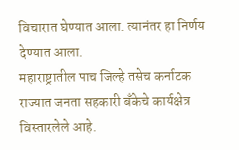विचारात घेण्यात आला. त्यानंतर हा निर्णय देण्यात आला.
महाराष्ट्रातील पाच जिल्हे तसेच कर्नाटक राज्यात जनता सहकारी बँकेचे कार्यक्षेत्र विस्तारलेले आहे.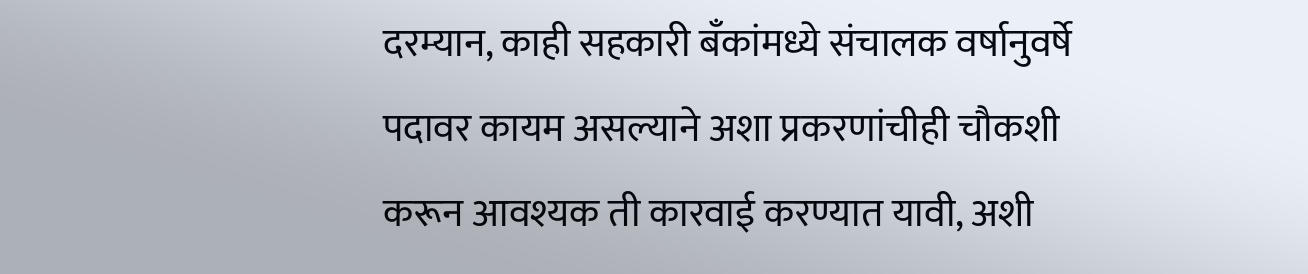दरम्यान, काही सहकारी बँकांमध्ये संचालक वर्षानुवर्षे पदावर कायम असल्याने अशा प्रकरणांचीही चौकशी करून आवश्यक ती कारवाई करण्यात यावी, अशी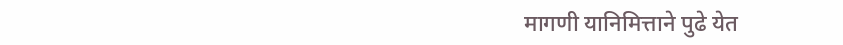मागणी यानिमित्ताने पुढे येत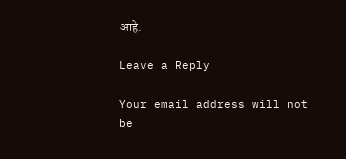आहे.

Leave a Reply

Your email address will not be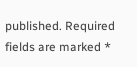published. Required fields are marked *